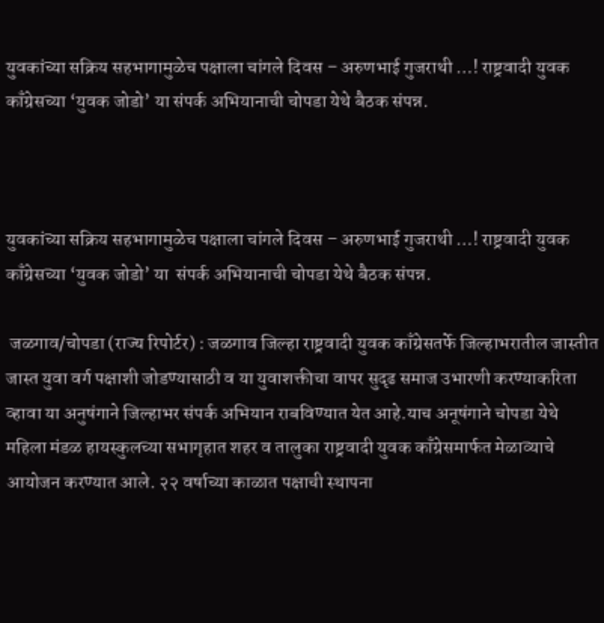युवकांच्या सक्रिय सहभागामुळेच पक्षाला चांगले दिवस – अरुणभाई गुजराथी …! राष्ट्रवादी युवक काँग्रेसच्या ‘युवक जोडो’ या संपर्क अभियानाची चोपडा येथे बैठक संपन्न.



युवकांच्या सक्रिय सहभागामुळेच पक्षाला चांगले दिवस – अरुणभाई गुजराथी …! राष्ट्रवादी युवक काँग्रेसच्या ‘युवक जोडो’ या  संपर्क अभियानाची चोपडा येथे बैठक संपन्न.

 जळगाव/चोपडा (राज्य रिपोर्टर) : जळगाव जिल्हा राष्ट्रवादी युवक काँग्रेसतर्फे जिल्हाभरातील जास्तीत जास्त युवा वर्ग पक्षाशी जोडण्यासाठी व या युवाशक्तीचा वापर सुदृढ समाज उभारणी करण्याकरिता व्हावा या अनुषंगाने जिल्हाभर संपर्क अभियान राबविण्यात येत आहे.याच अनूषंगाने चोपडा येथे महिला मंडळ हायस्कुलच्या सभागृहात शहर व तालुका राष्ट्रवादी युवक काँग्रेसमार्फत मेळाव्याचे आयोजन करण्यात आले. २२ वर्षाच्या काळात पक्षाची स्थापना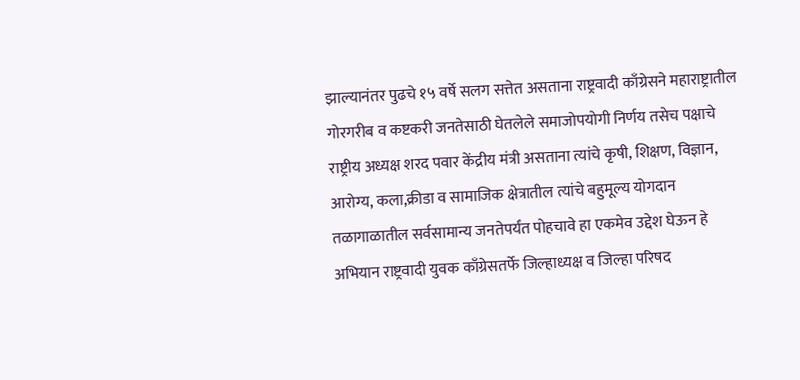झाल्यानंतर पुढचे १५ वर्षे सलग सत्तेत असताना राष्ट्रवादी काँग्रेसने महाराष्ट्रातील गोरगरीब व कष्टकरी जनतेसाठी घेतलेले समाजोपयोगी निर्णय तसेच पक्षाचे राष्ट्रीय अध्यक्ष शरद पवार केंद्रीय मंत्री असताना त्यांचे कृषी, शिक्षण, विज्ञान, आरोग्य, कला,क्रीडा व सामाजिक क्षेत्रातील त्यांचे बहुमूल्य योगदान तळागाळातील सर्वसामान्य जनतेपर्यंत पोहचावे हा एकमेव उद्देश घेऊन हे अभियान राष्ट्रवादी युवक काँग्रेसतर्फे जिल्हाध्यक्ष व जिल्हा परिषद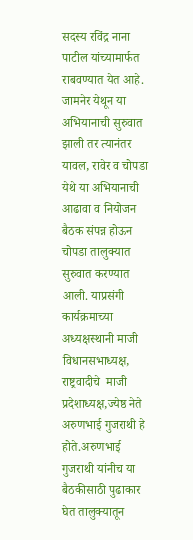सदस्य रविंद्र नाना पाटील यांच्यामार्फत राबवण्यात येत आहे. जामनेर येथून या अभियानाची सुरुवात झाली तर त्यानंतर यावल, रावेर व चोपडा येथे या अभियानाची आढावा व नियोजन बैठक संपन्न होऊन चोपडा तालुक्यात सुरुवात करण्यात आली. याप्रसंगी कार्यक्रमाच्या अध्यक्षस्थानी माजी विधानसभाध्यक्ष, राष्ट्रवादीचे  माजी प्रदेशाध्यक्ष,ज्येष्ठ नेते अरुणभाई गुजराथी हे होते.अरुणभाई गुजराथी यांनीच या बैठकीसाठी पुढाकार घेत तालुक्यातून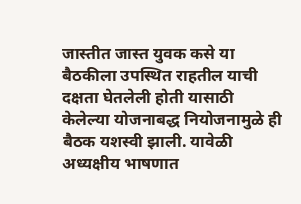जास्तीत जास्त युवक कसे या बैठकीला उपस्थित राहतील याची दक्षता घेतलेली होती यासाठी केलेल्या योजनाबद्ध नियोजनामुळे ही बैठक यशस्वी झाली. यावेळी अध्यक्षीय भाषणात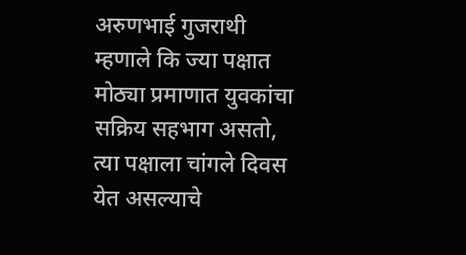अरुणभाई गुजराथी म्हणाले कि ज्या पक्षात मोठ्या प्रमाणात युवकांचा सक्रिय सहभाग असतो, त्या पक्षाला चांगले दिवस येत असल्याचे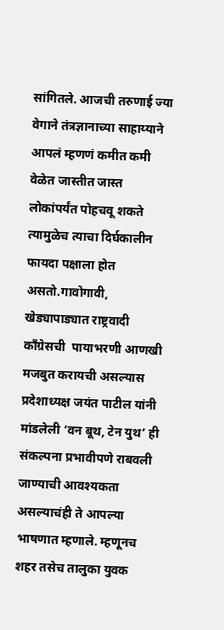सांगितले. आजची तरुणाई ज्या वेगाने तंत्रज्ञानाच्या साहाय्याने आपलं म्हणणं कमीत कमी वेळेत जास्तीत जास्त लोकांपर्यंत पोहचवू शकते त्यामुळेच त्याचा दिर्घकालीन फायदा पक्षाला होत असतो.गावोगावी, खेड्यापाड्यात राष्ट्रवादी काँग्रेसची  पायाभरणी आणखी मजबुत करायची असल्यास  प्रदेशाध्यक्ष जयंत पाटील यांनी मांडलेली ‘वन बूथ, टेन युथ’ ही संकल्पना प्रभावीपणे राबवली जाण्याची आवश्यकता असल्याचंही ते आपल्या भाषणात म्हणाले. म्हणूनच शहर तसेच तालुका युवक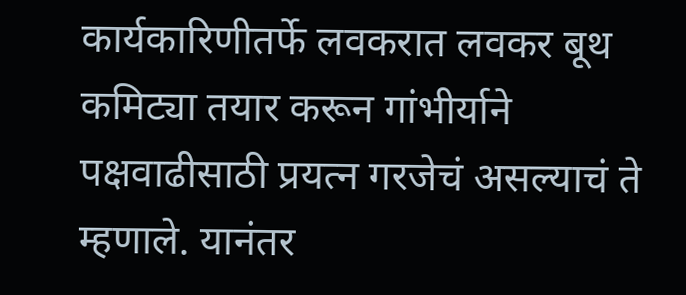कार्यकारिणीतर्फे लवकरात लवकर बूथ कमिट्या तयार करून गांभीर्याने पक्षवाढीसाठी प्रयत्न गरजेचं असल्याचं ते म्हणाले. यानंतर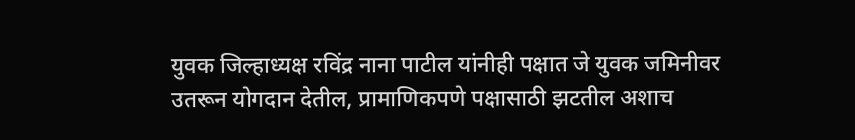युवक जिल्हाध्यक्ष रविंद्र नाना पाटील यांनीही पक्षात जे युवक जमिनीवर उतरून योगदान देतील, प्रामाणिकपणे पक्षासाठी झटतील अशाच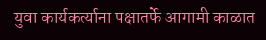युवा कार्यकर्त्याना पक्षातर्फे आगामी काळात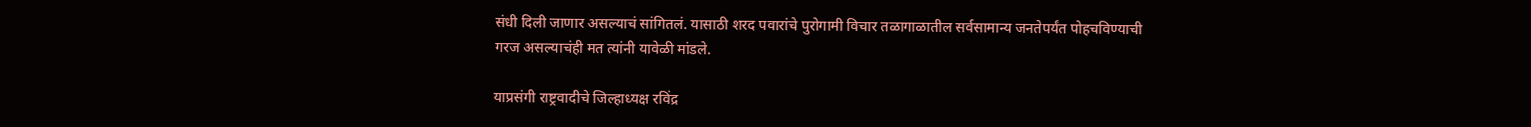संधी दिली जाणार असल्याचं सांगितलं. यासाठी शरद पवारांचे पुरोगामी विचार तळागाळातील सर्वसामान्य जनतेपर्यंत पोहचविण्याची गरज असल्याचंही मत त्यांनी यावेळी मांडले.

याप्रसंगी राष्ट्रवादीचे जिल्हाध्यक्ष रविंद्र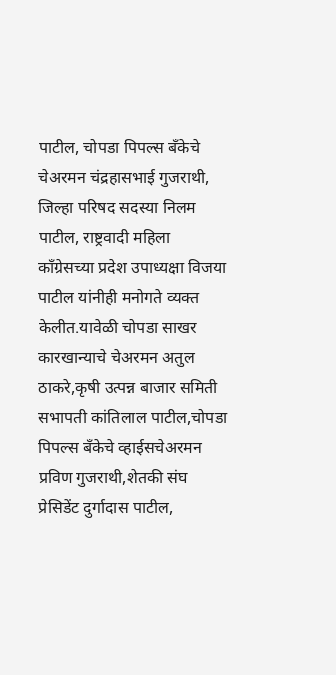पाटील, चोपडा पिपल्स बँकेचे चेअरमन चंद्रहासभाई गुजराथी, जिल्हा परिषद सदस्या निलम पाटील, राष्ट्रवादी महिला काँग्रेसच्या प्रदेश उपाध्यक्षा विजया पाटील यांनीही मनोगते व्यक्त केलीत.यावेळी चोपडा साखर कारखान्याचे चेअरमन अतुल ठाकरे,कृषी उत्पन्न बाजार समिती सभापती कांतिलाल पाटील,चोपडा पिपल्स बँकेचे व्हाईसचेअरमन प्रविण गुजराथी,शेतकी संघ प्रेसिडेंट दुर्गादास पाटील,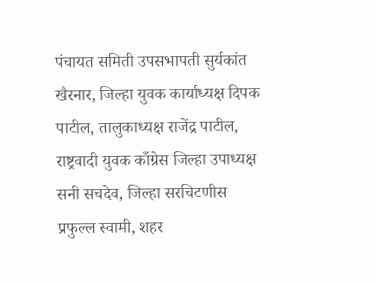पंचायत समिती उपसभापती सुर्यकांत खैरनार, जिल्हा युवक कार्याध्यक्ष दिपक पाटील, तालुकाध्यक्ष राजेंद्र पाटील, राष्ट्रवादी युवक काँग्रेस जिल्हा उपाध्यक्ष सनी सचदेव, जिल्हा सरचिटणीस प्रफुल्ल स्वामी, शहर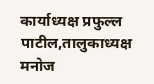कार्याध्यक्ष प्रफुल्ल पाटील,तालुकाध्यक्ष मनोज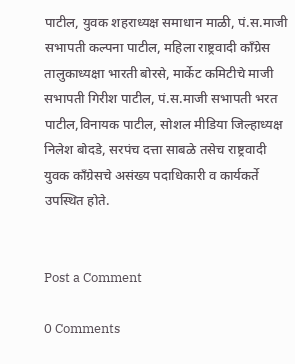पाटील, युवक शहराध्यक्ष समाधान माळी, पं.स.माजी सभापती कल्पना पाटील, महिला राष्ट्रवादी काँग्रेस तालुकाध्यक्षा भारती बोरसे, मार्केट कमिटीचे माजी सभापती गिरीश पाटील, पं.स.माजी सभापती भरत पाटील,विनायक पाटील, सोशल मीडिया जिल्हाध्यक्ष निलेश बोदडे, सरपंच दत्ता साबळे तसेच राष्ट्रवादी युवक काँग्रेसचे असंख्य पदाधिकारी व कार्यकर्ते उपस्थित होते.


Post a Comment

0 Comments